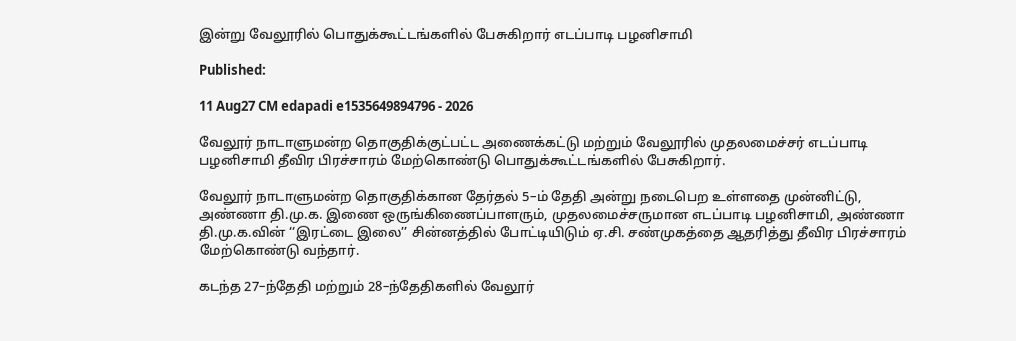இன்று வேலூரில் பொதுக்கூட்டங்களில் பேசுகிறார் எடப்பாடி பழனிசாமி

Published:

11 Aug27 CM edapadi e1535649894796 - 2026

வேலூர் நாடாளுமன்ற தொகுதிக்குட்பட்ட அணைக்கட்டு மற்றும் வேலூரில் முதலமைச்சர் எடப்பாடி பழனிசாமி தீவிர பிரச்சாரம் மேற்கொண்டு பொதுக்கூட்டங்களில் பேசுகிறார்.

வேலூர் நாடாளுமன்ற தொகுதிக்கான தேர்தல் 5–ம் தேதி அன்று நடைபெற உள்ளதை முன்னிட்டு, அண்ணா தி.மு.க. இணை ஒருங்கிணைப்பாளரும், முதலமைச்சருமான எடப்பாடி பழனிசாமி, அண்ணா தி.மு.க.வின் ‘‘இரட்டை இலை’’ சின்னத்தில் போட்டியிடும் ஏ.சி. சண்முகத்தை ஆதரித்து தீவிர பிரச்சாரம் மேற்கொண்டு வந்தார்.

கடந்த 27–ந்தேதி மற்றும் 28–ந்தேதிகளில் வேலூர்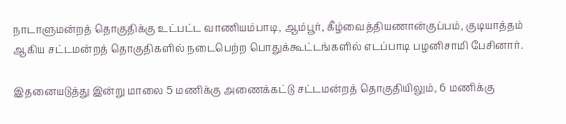நாடாளுமன்றத் தொகுதிக்கு உட்பட்ட வாணியம்பாடி, ஆம்பூர், கீழ்வைத்தியணான்குப்பம், குடியாத்தம் ஆகிய சட்டமன்றத் தொகுதிகளில் நடைபெற்ற பொதுக்கூட்டங்களில் எடப்பாடி பழனிசாமி பேசினார்.

இதனையடுத்து இன்று மாலை 5 மணிக்கு அணைக்கட்டு சட்டமன்றத் தொகுதியிலும், 6 மணிக்கு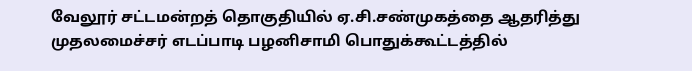வேலூர் சட்டமன்றத் தொகுதியில் ஏ.சி.சண்முகத்தை ஆதரித்து முதலமைச்சர் எடப்பாடி பழனிசாமி பொதுக்கூட்டத்தில்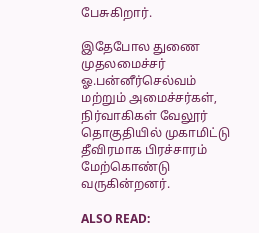பேசுகிறார்.

இதேபோல துணை முதலமைச்சர் ஓ.பன்னீர்செல்வம் மற்றும் அமைச்சர்கள், நிர்வாகிகள் வேலூர் தொகுதியில் முகாமிட்டு தீவிரமாக பிரச்சாரம் மேற்கொண்டு வருகின்றனர்.

ALSO READ: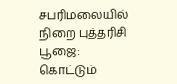சபரிமலையில் நிறை புத்தரிசி பூஜை: கொட்டும்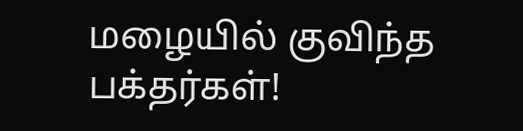மழையில் குவிந்த பக்தர்கள்!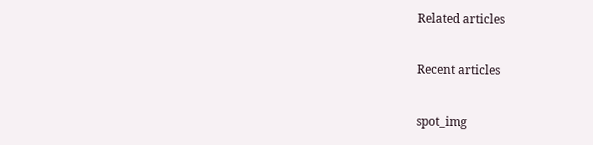Related articles

Recent articles

spot_img